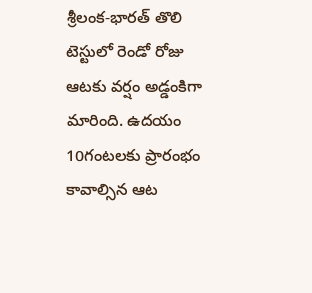శ్రీలంక-భారత్ తొలి టెస్టులో రెండో రోజు ఆటకు వర్షం అడ్డంకిగా మారింది. ఉదయం 10గంటలకు ప్రారంభం కావాల్సిన ఆట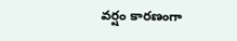వర్షం కారణంగా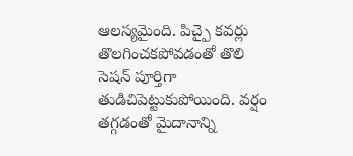ఆలస్యమైంది. పిచ్పై కవర్లు తొలగించకపోవడంతో తొలి సెషన్ పూర్తిగా తుడిచిపెట్టుకుపోయింది. వర్షం తగ్గడంతో మైదానాన్ని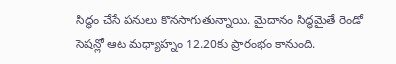సిద్ధం చేసే పనులు కొనసాగుతున్నాయి. మైదానం సిద్ధమైతే రెండో సెషన్లో ఆట మధ్యాహ్నం 12.20కు ప్రారంభం కానుంది.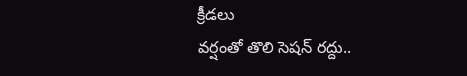క్రీడలు
వర్షంతో తొలి సెషన్ రద్దు..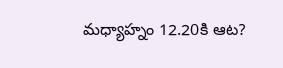మధ్యాహ్నం 12.20కి ఆట?